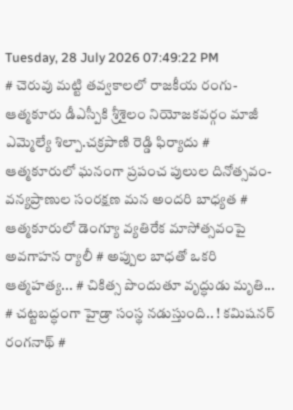Tuesday, 28 July 2026 07:49:22 PM
# చెరువు మట్టి తవ్వకాలలో రాజకీయ రంగు- ఆత్మకూరు డీఎస్పీకి శ్రీశైలం నియోజకవర్గం మాజీ ఎమ్మెల్యే శిల్పా.చక్రపాణి రెడ్డి ఫిర్యాదు # ఆత్మకూరులో ఘనంగా ప్రపంచ పులుల దినోత్సవం-వన్యప్రాణుల సంరక్షణ మన అందరి బాధ్యత # ఆత్మకూరులో డెంగ్యూ వ్యతిరేక మాసోత్సవంపై అవగాహన ర్యాలీ # అప్పుల బాధతో ఒకరి ఆత్మహత్య... # చికిత్స పొందుతూ వృద్ధుడు మృతి... # చట్టబద్ధంగా హైడ్రా సంస్థ నడుస్తుంది.. ! కమిషనర్ రంగనాథ్‌ #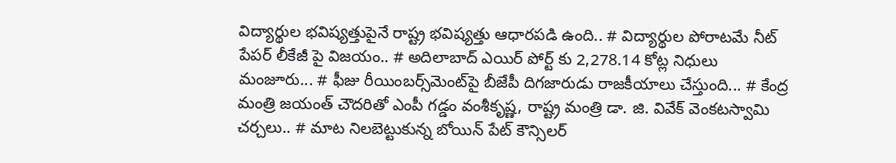విద్యార్థుల భవిష్యత్తుపైనే రాష్ట్ర భవిష్యత్తు ఆధారపడి ఉంది.. # విద్యార్థుల పోరాటమే నీట్ పేపర్ లీకేజీ పై విజయం.. # అదిలాబాద్ ఎయిర్ పోర్ట్ కు 2,278.14 కోట్ల నిధులు మంజూరు... # ఫీజు రీయింబర్స్‌‌‌‌‌‌‌‌మెంట్‌‌‌‌‌‌‌‌పై బీజేపీ దిగజారుడు రాజకీయాలు చేస్తుంది... # కేంద్ర మంత్రి జయంత్ చౌదరితో ఎంపీ గడ్డం వంశీకృష్ణ, రాష్ట్ర మంత్రి డా. జి. వివేక్ వెంకటస్వామి చర్చలు.. # మాట నిలబెట్టుకున్న బోయిన్ పేట్ కౌన్సిలర్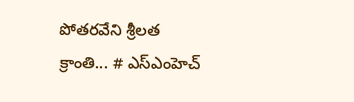పోతరవేని శ్రీలత క్రాంతి... # ఎస్ఎంహెచ్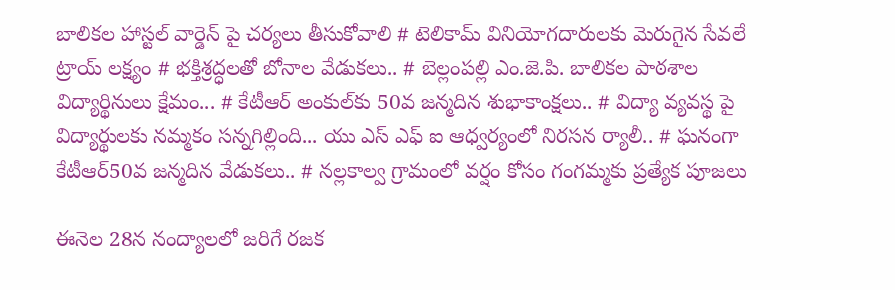బాలికల హాస్టల్ వార్డెన్ పై చర్యలు తీసుకోవాలి # టెలికామ్ వినియోగదారులకు మెరుగైన సేవలే ట్రాయ్ లక్ష్యం # భక్తిశ్రద్ధలతో బోనాల వేడుకలు.. # బెల్లంపల్లి ఎం.జె.పి. బాలికల పాఠశాల విద్యార్థినులు క్షేమం... # కేటీఆర్ అంకుల్‌కు 50వ జన్మదిన శుభాకాంక్షలు.. # విద్యా వ్యవస్థ పై విద్యార్థులకు నమ్మకం సన్నగిల్లింది... యు ఎస్ ఎఫ్ ఐ ఆధ్వర్యంలో నిరసన ర్యాలీ.. # ఘనంగా కేటీఆర్50వ జన్మదిన వేడుకలు.. # నల్లకాల్వ గ్రామంలో వర్షం కోసం గంగమ్మకు ప్రత్యేక పూజలు

ఈనెల 28న నంద్యాలలో జరిగే రజక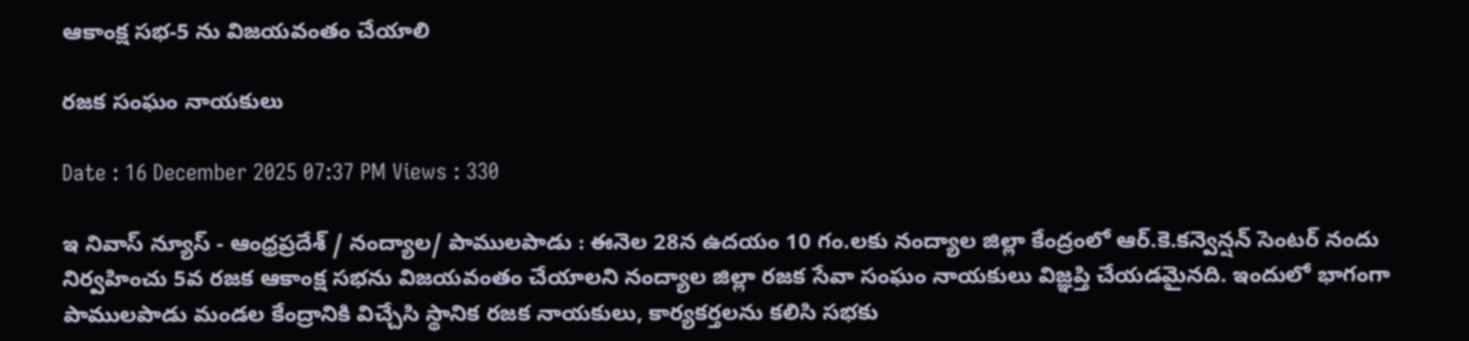ఆకాంక్ష సభ-5 ను విజయవంతం చేయాలి

రజక సంఘం నాయకులు

Date : 16 December 2025 07:37 PM Views : 330

ఇ నివాస్ న్యూస్ - ఆంధ్రప్రదేశ్ / నంద్యాల/ పాములపాడు : ఈనెల 28న ఉదయం 10 గం.లకు నంద్యాల జిల్లా కేంద్రంలో ఆర్.కె.కన్వెన్షన్ సెంటర్ నందు నిర్వహించు 5వ రజక ఆకాంక్ష సభను విజయవంతం చేయాలని నంద్యాల జిల్లా రజక సేవా సంఘం నాయకులు విజ్ఞప్తి చేయడమైనది. ఇందులో భాగంగా పాములపాడు మండల కేంద్రానికి విచ్చేసి స్థానిక రజక నాయకులు, కార్యకర్తలను కలిసి సభకు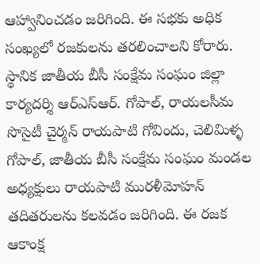ఆహ్వానించడం జరిగింది. ఈ సభకు అధిక సంఖ్యలో రజకులను తరలించాలని కోరారు. స్థానిక జాతీయ బీసీ సంక్షేమ సంఘం జిల్లా కార్యదర్శి ఆర్ఎస్ఆర్. గోపాల్, రాయలసీమ సొసైటీ చైర్మన్ రాయపాటి గోవిందు, చెలిమిళ్ళ గోపాల్, జాతీయ బీసీ సంక్షేమ సంఘం మండల అధ్యక్షులు రాయపాటి మురళీమోహన్ తదితరులను కలవడం జరిగింది. ఈ రజక ఆకాంక్ష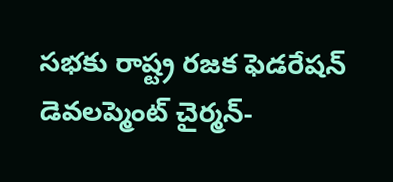సభకు రాష్ట్ర రజక ఫెడరేషన్ డెవలప్మెంట్ చైర్మన్-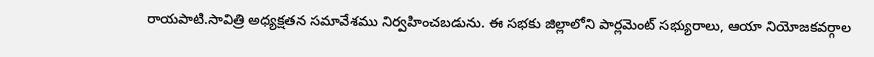రాయపాటి.సావిత్రి అధ్యక్షతన సమావేశము నిర్వహించబడును. ఈ సభకు జిల్లాలోని పార్లమెంట్ సభ్యురాలు, ఆయా నియోజకవర్గాల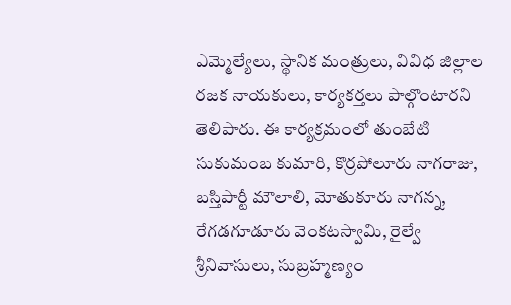ఎమ్మెల్యేలు, స్థానిక మంత్రులు, వివిధ జిల్లాల రజక నాయకులు, కార్యకర్తలు పాల్గొంటారని తెలిపారు. ఈ కార్యక్రమంలో తుంబేటి సుకుమంబ కుమారి, కొర్రపోలూరు నాగరాజు, బస్తిపార్టీ మౌలాలి, మోతుకూరు నాగన్న, రేగడగూడూరు వెంకటస్వామి, రైల్వే శ్రీనివాసులు, సుబ్రహ్మణ్యం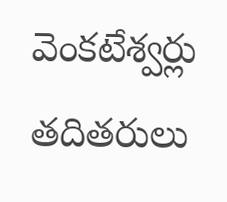వెంకటేశ్వర్లు తదితరులు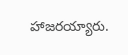హాజరయ్యారు.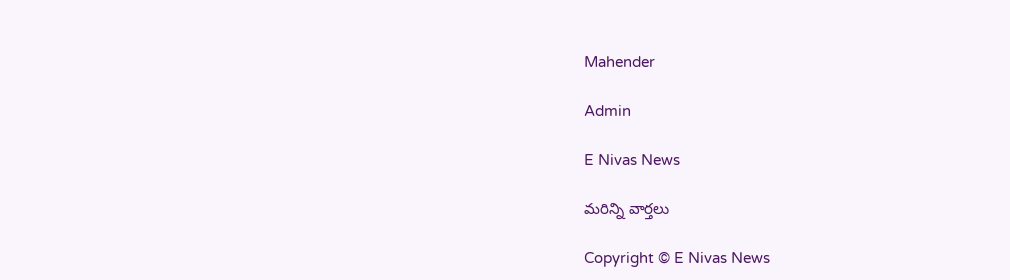Mahender

Admin

E Nivas News

మరిన్ని వార్తలు

Copyright © E Nivas News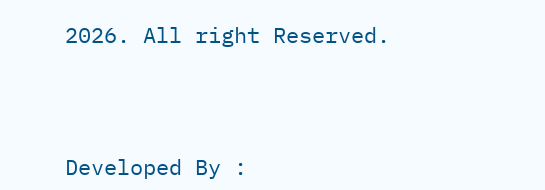2026. All right Reserved.



Developed By :